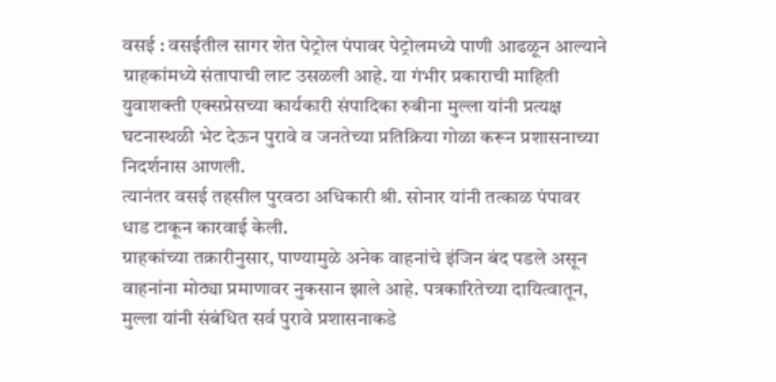वसई : वसईतील सागर शेत पेट्रोल पंपावर पेट्रोलमध्ये पाणी आढळून आल्याने ग्राहकांमध्ये संतापाची लाट उसळली आहे. या गंभीर प्रकाराची माहिती युवाशक्ती एक्सप्रेसच्या कार्यकारी संपादिका रुबीना मुल्ला यांनी प्रत्यक्ष घटनास्थळी भेट देऊन पुरावे व जनतेच्या प्रतिक्रिया गोळा करून प्रशासनाच्या निदर्शनास आणली.
त्यानंतर वसई तहसील पुरवठा अधिकारी श्री. सोनार यांनी तत्काळ पंपावर धाड टाकून कारवाई केली.
ग्राहकांच्या तक्रारीनुसार, पाण्यामुळे अनेक वाहनांचे इंजिन बंद पडले असून वाहनांना मोठ्या प्रमाणावर नुकसान झाले आहे. पत्रकारितेच्या दायित्वातून, मुल्ला यांनी संबंधित सर्व पुरावे प्रशासनाकडे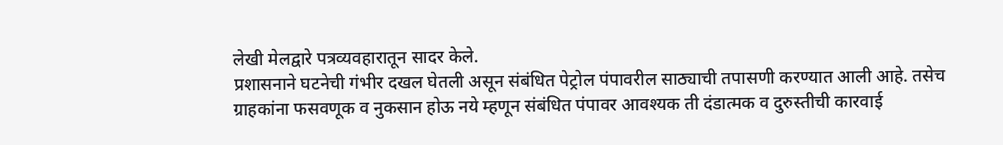लेखी मेलद्वारे पत्रव्यवहारातून सादर केले.
प्रशासनाने घटनेची गंभीर दखल घेतली असून संबंधित पेट्रोल पंपावरील साठ्याची तपासणी करण्यात आली आहे. तसेच ग्राहकांना फसवणूक व नुकसान होऊ नये म्हणून संबंधित पंपावर आवश्यक ती दंडात्मक व दुरुस्तीची कारवाई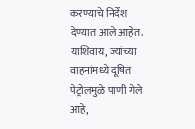करण्याचे निर्देश देण्यात आले आहेत.
याशिवाय, ज्यांच्या वाहनांमध्ये दूषित पेट्रोलमुळे पाणी गेले आहे,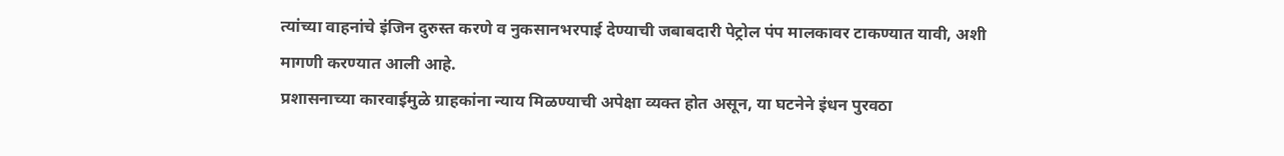त्यांच्या वाहनांचे इंजिन दुरुस्त करणे व नुकसानभरपाई देण्याची जबाबदारी पेट्रोल पंप मालकावर टाकण्यात यावी, अशी मागणी करण्यात आली आहे.
प्रशासनाच्या कारवाईमुळे ग्राहकांना न्याय मिळण्याची अपेक्षा व्यक्त होत असून, या घटनेने इंधन पुरवठा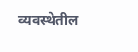व्यवस्थेतील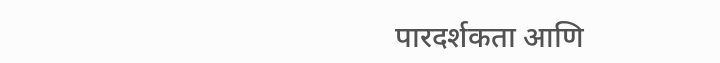पारदर्शकता आणि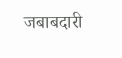जबाबदारी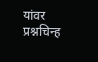यांवर प्रश्नचिन्ह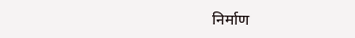निर्माण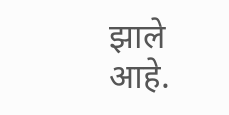झाले आहे.